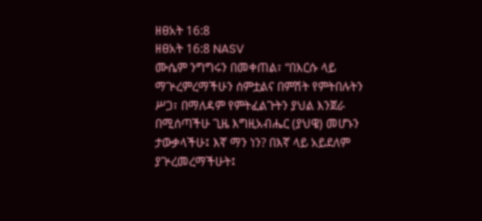ዘፀአት 16:8
ዘፀአት 16:8 NASV
ሙሴም ንግግሩን በመቀጠል፣ “በእርሱ ላይ ማጕረምረማችሁን ሰምቷልና በምሽት የምትበሉትን ሥጋ፣ በማለዳም የምትፈልጉትን ያህል እንጀራ በሚሰጣችሁ ጊዜ እግዚአብሔር (ያህዌ) መሆኑን ታውቃላችሁ፤ እኛ ማን ነን? በእኛ ላይ አይደለም ያጕረመረማችሁት፤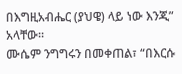በእግዚአብሔር (ያህዌ) ላይ ነው እንጂ” አላቸው።
ሙሴም ንግግሩን በመቀጠል፣ “በእርሱ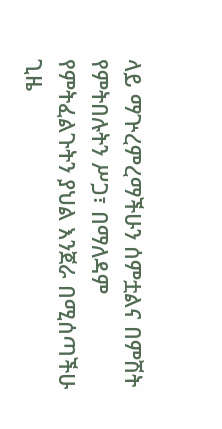ላይ ማጕረምረማችሁን ሰምቷልና በምሽት የምትበሉትን ሥጋ፣ በማለዳም የምትፈልጉትን ያህል እንጀራ በሚሰጣችሁ ጊዜ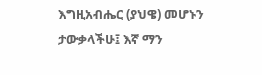እግዚአብሔር (ያህዌ) መሆኑን ታውቃላችሁ፤ እኛ ማን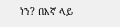ነን? በእኛ ላይ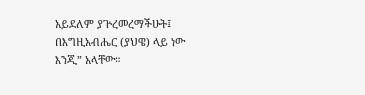አይደለም ያጕረመረማችሁት፤ በእግዚአብሔር (ያህዌ) ላይ ነው እንጂ” አላቸው።